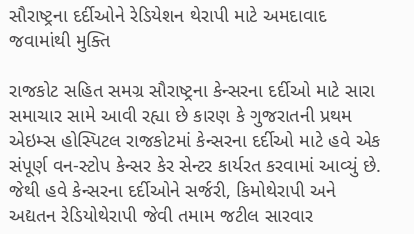સૌરાષ્ટ્રના દર્દીઓને રેડિયેશન થેરાપી માટે અમદાવાદ જવામાંથી મુક્તિ

રાજકોટ સહિત સમગ્ર સૌરાષ્ટ્રના કેન્સરના દર્દીઓ માટે સારા સમાચાર સામે આવી રહ્યા છે કારણ કે ગુજરાતની પ્રથમ એઇમ્સ હોસ્પિટલ રાજકોટમાં કેન્સરના દર્દીઓ માટે હવે એક સંપૂર્ણ વન-સ્ટોપ કેન્સર કેર સેન્ટર કાર્યરત કરવામાં આવ્યું છે. જેથી હવે કેન્સરના દર્દીઓને સર્જરી, કિમોથેરાપી અને અદ્યતન રેડિયોથેરાપી જેવી તમામ જટીલ સારવાર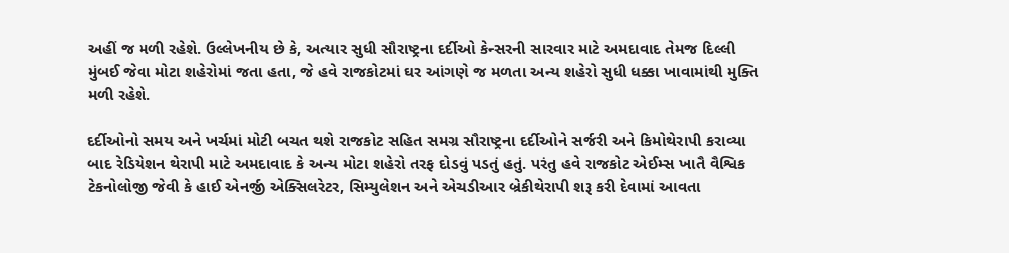અહીં જ મળી રહેશે. ઉલ્લેખનીય છે કે, અત્યાર સુધી સૌરાષ્ટ્રના દર્દીઓ કેન્સરની સારવાર માટે અમદાવાદ તેમજ દિલ્લી મુંબઈ જેવા મોટા શહેરોમાં જતા હતા, જે હવે રાજકોટમાં ઘર આંગણે જ મળતા અન્ય શહેરો સુધી ધક્કા ખાવામાંથી મુક્તિ મળી રહેશે.

દર્દીઓનો સમય અને ખર્ચમાં મોટી બચત થશે રાજકોટ સહિત સમગ્ર સૌરાષ્ટ્રના દર્દીઓને સર્જરી અને કિમોથેરાપી કરાવ્યા બાદ રેડિયેશન થેરાપી માટે અમદાવાદ કે અન્ય મોટા શહેરો તરફ દોડવું પડતું હતું. પરંતુ હવે રાજકોટ એઈમ્સ ખાતૈ વૈશ્વિક ટેકનોલોજી જેવી કે હાઈ એનર્જી એક્સિલરેટર, સિમ્યુલેશન અને એચડીઆર બ્રેકીથેરાપી શરૂ કરી દેવામાં આવતા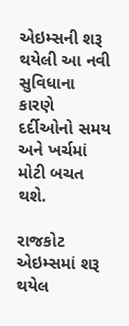એઇમ્સની શરૂ થયેલી આ નવી સુવિધાના કારણે દર્દીઓનો સમય અને ખર્ચમાં મોટી બચત થશે.

રાજકોટ એઇમ્સમાં શરૂ થયેલ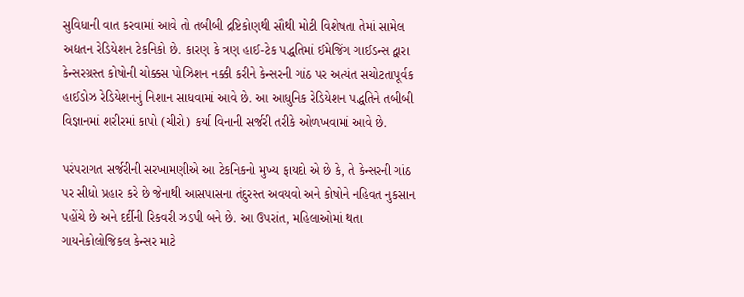સુવિધાની વાત કરવામાં આવે તો તબીબી દ્રષ્ટિકોણથી સૌથી મોટી વિશેષતા તેમાં સામેલ અદ્યતન રેડિયેશન ટેકનિકો છે. કારણ કે ત્રણ હાઈ-ટેક પદ્ધતિમાં ઈમેજિંગ ગાઈડન્સ દ્વારા કેન્સરગ્રસ્ત કોષોની ચોક્કસ પોઝિશન નક્કી કરીને કેન્સરની ગાંઠ પર અત્યંત સચોટતાપૂર્વક હાઈડોઝ રેડિયેશનનું નિશાન સાધવામાં આવે છે. આ આધુનિક રેડિયેશન પદ્ધતિને તબીબી વિજ્ઞાનમાં શરીરમાં કાપો (ચીરો) કર્યા વિનાની સર્જરી તરીકે ઓળખવામાં આવે છે.

પરંપરાગત સર્જરીની સરખામણીએ આ ટેકનિકનો મુખ્ય ફાયદો એ છે કે, તે કેન્સરની ગાંઠ પર સીધો પ્રહાર કરે છે જેનાથી આસપાસના તંદુરસ્ત અવયવો અને કોષોને નહિવત નુકસાન પહોંચે છે અને દર્દીની રિકવરી ઝડપી બને છે. આ ઉપરાંત, મહિલાઓમાં થતા ગાયનેકોલોજિકલ કેન્સર માટે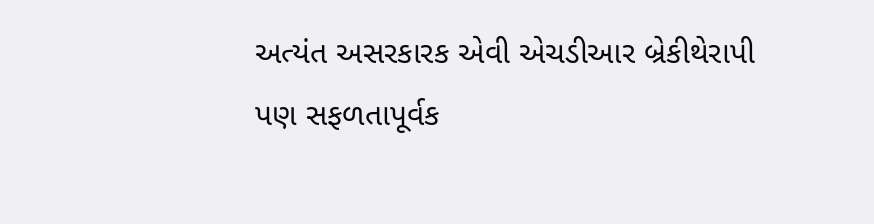અત્યંત અસરકારક એવી એચડીઆર બ્રેકીથેરાપી પણ સફળતાપૂર્વક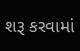શરૂ કરવામાં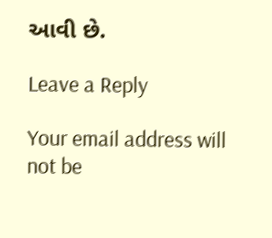આવી છે.

Leave a Reply

Your email address will not be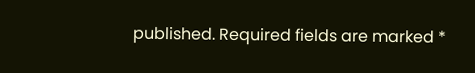published. Required fields are marked *